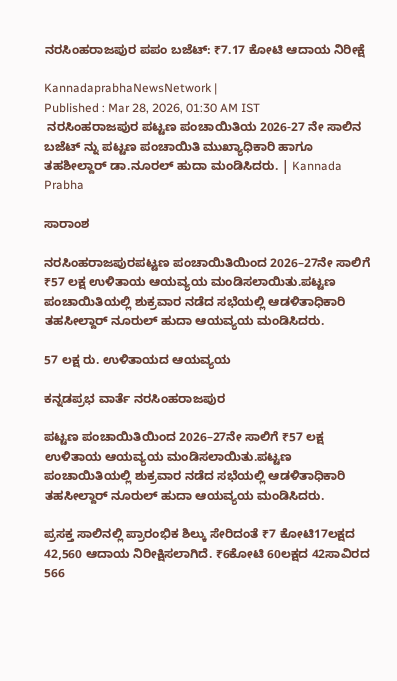ನರಸಿಂಹರಾಜಪುರ ಪಪಂ ಬಜೆಟ್: ₹7.17 ಕೋಟಿ ಆದಾಯ ನಿರೀಕ್ಷೆ

KannadaprabhaNewsNetwork |
Published : Mar 28, 2026, 01:30 AM IST
 ನರಸಿಂಹರಾಜಪುರ ಪಟ್ಟಣ ಪಂಚಾಯಿತಿಯ 2026-27 ನೇ ಸಾಲಿನ ಬಜೆಟ್ ನ್ನು ಪಟ್ಟಣ ಪಂಚಾಯಿತಿ ಮುಖ್ಯಾಧಿಕಾರಿ ಹಾಗೂ  ತಹಶೀಲ್ದಾರ್ ಡಾ.ನೂರಲ್ ಹುದಾ ಮಂಡಿಸಿದರು. | Kannada Prabha

ಸಾರಾಂಶ

ನರಸಿಂಹರಾಜಪುರಪಟ್ಟಣ ಪಂಚಾಯಿತಿಯಿಂದ 2026–27ನೇ ಸಾಲಿಗೆ ₹57 ಲಕ್ಷ ಉಳಿತಾಯ ಆಯವ್ಯಯ ಮಂಡಿಸಲಾಯಿತು.ಪಟ್ಟಣ ಪಂಚಾಯಿತಿಯಲ್ಲಿ ಶುಕ್ರವಾರ ನಡೆದ ಸಭೆಯಲ್ಲಿ ಆಡಳಿತಾಧಿಕಾರಿ ತಹಸೀಲ್ದಾರ್ ನೂರುಲ್ ಹುದಾ ಆಯವ್ಯಯ ಮಂಡಿಸಿದರು.

57 ಲಕ್ಷ ರು. ಉಳಿತಾಯದ ಆಯವ್ಯಯ

ಕನ್ನಡಪ್ರಭ ವಾರ್ತೆ ನರಸಿಂಹರಾಜಪುರ

ಪಟ್ಟಣ ಪಂಚಾಯಿತಿಯಿಂದ 2026–27ನೇ ಸಾಲಿಗೆ ₹57 ಲಕ್ಷ ಉಳಿತಾಯ ಆಯವ್ಯಯ ಮಂಡಿಸಲಾಯಿತು.ಪಟ್ಟಣ ಪಂಚಾಯಿತಿಯಲ್ಲಿ ಶುಕ್ರವಾರ ನಡೆದ ಸಭೆಯಲ್ಲಿ ಆಡಳಿತಾಧಿಕಾರಿ ತಹಸೀಲ್ದಾರ್ ನೂರುಲ್ ಹುದಾ ಆಯವ್ಯಯ ಮಂಡಿಸಿದರು.

ಪ್ರಸಕ್ತ ಸಾಲಿನಲ್ಲಿ ಪ್ರಾರಂಭಿಕ ಶಿಲ್ಕು ಸೇರಿದಂತೆ ₹7 ಕೋಟಿ17ಲಕ್ಷದ 42,560 ಆದಾಯ ನಿರೀಕ್ಷಿಸಲಾಗಿದೆ. ₹6ಕೋಟಿ 60ಲಕ್ಷದ 42ಸಾವಿರದ 566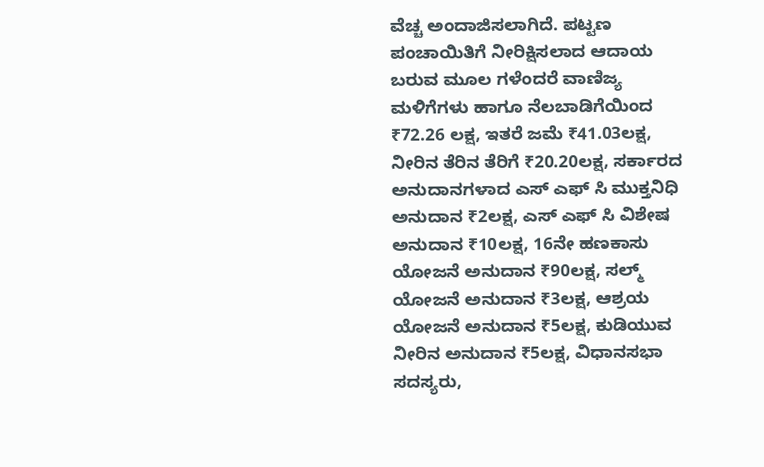ವೆಚ್ಚ ಅಂದಾಜಿಸಲಾಗಿದೆ. ಪಟ್ಟಣ ಪಂಚಾಯಿತಿಗೆ ನೀರಿಕ್ಷಿಸಲಾದ ಆದಾಯ ಬರುವ ಮೂಲ ಗಳೆಂದರೆ ವಾಣಿಜ್ಯ ಮಳಿಗೆಗಳು ಹಾಗೂ ನೆಲಬಾಡಿಗೆಯಿಂದ ₹72.26 ಲಕ್ಷ, ಇತರೆ ಜಮೆ ₹41.03ಲಕ್ಷ, ನೀರಿನ ತೆರಿನ ತೆರಿಗೆ ₹20.20ಲಕ್ಷ, ಸರ್ಕಾರದ ಅನುದಾನಗಳಾದ ಎಸ್ ಎಫ್ ಸಿ ಮುಕ್ತನಿಧಿ ಅನುದಾನ ₹2ಲಕ್ಷ, ಎಸ್ ಎಫ್ ಸಿ ವಿಶೇಷ ಅನುದಾನ ₹10ಲಕ್ಷ, 16ನೇ ಹಣಕಾಸು ಯೋಜನೆ ಅನುದಾನ ₹90ಲಕ್ಷ, ಸಲ್ಮ್ ಯೋಜನೆ ಅನುದಾನ ₹3ಲಕ್ಷ, ಆಶ್ರಯ ಯೋಜನೆ ಅನುದಾನ ₹5ಲಕ್ಷ, ಕುಡಿಯುವ ನೀರಿನ ಅನುದಾನ ₹5ಲಕ್ಷ, ವಿಧಾನಸಭಾ ಸದಸ್ಯರು,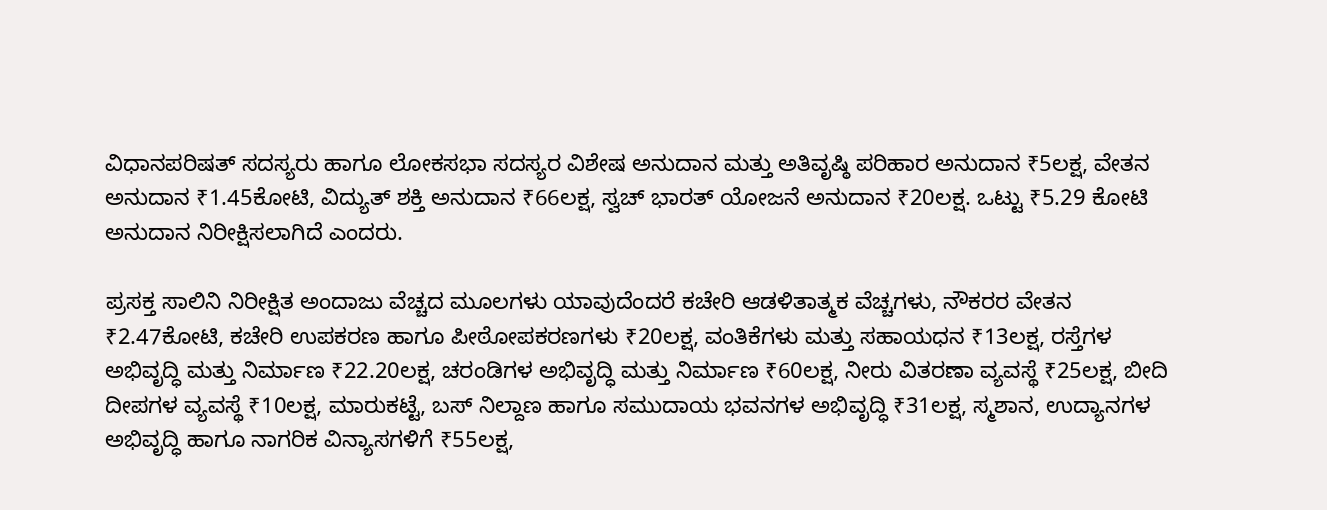ವಿಧಾನಪರಿಷತ್ ಸದಸ್ಯರು ಹಾಗೂ ಲೋಕಸಭಾ ಸದಸ್ಯರ ವಿಶೇಷ ಅನುದಾನ ಮತ್ತು ಅತಿವೃಷ್ಠಿ ಪರಿಹಾರ ಅನುದಾನ ₹5ಲಕ್ಷ, ವೇತನ ಅನುದಾನ ₹1.45ಕೋಟಿ, ವಿದ್ಯುತ್ ಶಕ್ತಿ ಅನುದಾನ ₹66ಲಕ್ಷ, ಸ್ವಚ್ ಭಾರತ್ ಯೋಜನೆ ಅನುದಾನ ₹20ಲಕ್ಷ. ಒಟ್ಟು ₹5.29 ಕೋಟಿ ಅನುದಾನ ನಿರೀಕ್ಷಿಸಲಾಗಿದೆ ಎಂದರು.

ಪ್ರಸಕ್ತ ಸಾಲಿನಿ ನಿರೀಕ್ಷಿತ ಅಂದಾಜು ವೆಚ್ಚದ ಮೂಲಗಳು ಯಾವುದೆಂದರೆ ಕಚೇರಿ ಆಡಳಿತಾತ್ಮಕ ವೆಚ್ಚಗಳು, ನೌಕರರ ವೇತನ ₹2.47ಕೋಟಿ, ಕಚೇರಿ ಉಪಕರಣ ಹಾಗೂ ಪೀಠೋಪಕರಣಗಳು ₹20ಲಕ್ಷ, ವಂತಿಕೆಗಳು ಮತ್ತು ಸಹಾಯಧನ ₹13ಲಕ್ಷ, ರಸ್ತೆಗಳ ಅಭಿವೃದ್ಧಿ ಮತ್ತು ನಿರ್ಮಾಣ ₹22.20ಲಕ್ಷ, ಚರಂಡಿಗಳ ಅಭಿವೃದ್ಧಿ ಮತ್ತು ನಿರ್ಮಾಣ ₹60ಲಕ್ಷ, ನೀರು ವಿತರಣಾ ವ್ಯವಸ್ಥೆ ₹25ಲಕ್ಷ, ಬೀದಿ ದೀಪಗಳ ವ್ಯವಸ್ಥೆ ₹10ಲಕ್ಷ, ಮಾರುಕಟ್ಟೆ, ಬಸ್ ನಿಲ್ದಾಣ ಹಾಗೂ ಸಮುದಾಯ ಭವನಗಳ ಅಭಿವೃದ್ಧಿ ₹31ಲಕ್ಷ, ಸ್ಮಶಾನ, ಉದ್ಯಾನಗಳ ಅಭಿವೃದ್ಧಿ ಹಾಗೂ ನಾಗರಿಕ ವಿನ್ಯಾಸಗಳಿಗೆ ₹55ಲಕ್ಷ,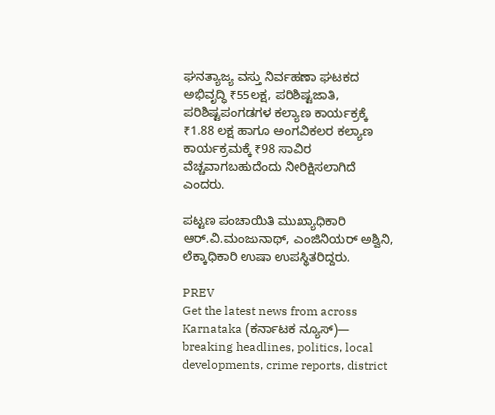ಘನತ್ಯಾಜ್ಯ ವಸ್ತು ನಿರ್ವಹಣಾ ಘಟಕದ ಅಭಿವೃದ್ಧಿ ₹55ಲಕ್ಷ, ಪರಿಶಿಷ್ಟಜಾತಿ, ಪರಿಶಿಷ್ಟಪಂಗಡಗಳ ಕಲ್ಯಾಣ ಕಾರ್ಯಕ್ರಕ್ಕೆ ₹1.88 ಲಕ್ಷ ಹಾಗೂ ಅಂಗವಿಕಲರ ಕಲ್ಯಾಣ ಕಾರ್ಯಕ್ರಮಕ್ಕೆ ₹98 ಸಾವಿರ ವೆಚ್ಚವಾಗಬಹುದೆಂದು ನೀರಿಕ್ಷಿಸಲಾಗಿದೆ ಎಂದರು.

ಪಟ್ಟಣ ಪಂಚಾಯಿತಿ ಮುಖ್ಯಾಧಿಕಾರಿ ಆರ್.ವಿ.ಮಂಜುನಾಥ್, ಎಂಜಿನಿಯರ್ ಅಶ್ವಿನಿ, ಲೆಕ್ಕಾಧಿಕಾರಿ ಉಷಾ ಉಪಸ್ಥಿತರಿದ್ದರು.

PREV
Get the latest news from across Karnataka (ಕರ್ನಾಟಕ ನ್ಯೂಸ್)— breaking headlines, politics, local developments, crime reports, district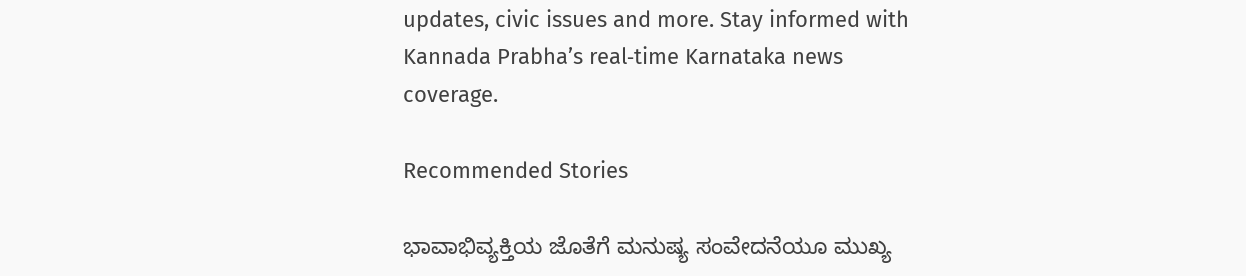updates, civic issues and more. Stay informed with Kannada Prabha’s real‑time Karnataka news coverage.

Recommended Stories

ಭಾವಾಭಿವ್ಯಕ್ತಿಯ ಜೊತೆಗೆ ಮನುಷ್ಯ ಸಂವೇದನೆಯೂ ಮುಖ್ಯ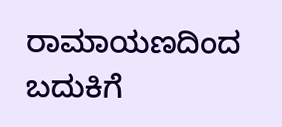ರಾಮಾಯಣದಿಂದ ಬದುಕಿಗೆ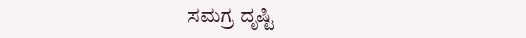ಸಮಗ್ರ ದೃಷ್ಟಿ